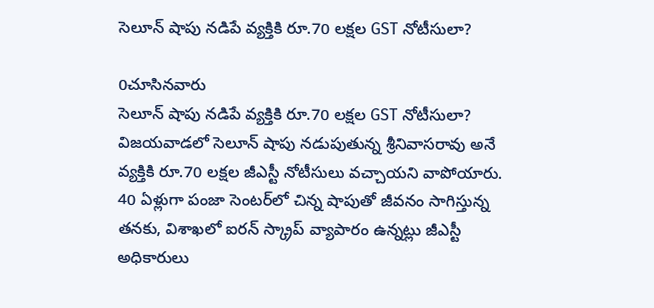సెలూన్ షాపు నడిపే వ్యక్తికి రూ.70 లక్షల GST నోటీసులా?

0చూసినవారు
సెలూన్ షాపు నడిపే వ్యక్తికి రూ.70 లక్షల GST నోటీసులా?
విజయవాడలో సెలూన్ షాపు నడుపుతున్న శ్రీనివాసరావు అనే వ్యక్తికి రూ.70 లక్షల జీఎస్టీ నోటీసులు వచ్చాయని వాపోయారు. 40 ఏళ్లుగా పంజా సెంటర్‌లో చిన్న షాపుతో జీవనం సాగిస్తున్న తనకు, విశాఖలో ఐరన్ స్క్రాప్ వ్యాపారం ఉన్నట్లు జీఎస్టీ అధికారులు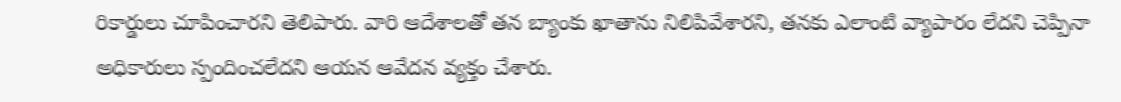రికార్డులు చూపించారని తెలిపారు. వారి ఆదేశాలతో తన బ్యాంకు ఖాతాను నిలిపివేశారని, తనకు ఎలాంటి వ్యాపారం లేదని చెప్పినా అధికారులు స్పందించలేదని ఆయన ఆవేదన వ్యక్తం చేశారు.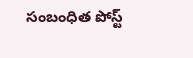సంబంధిత పోస్ట్